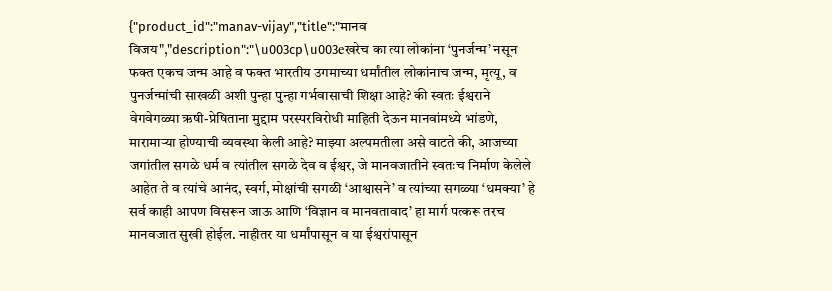{"product_id":"manav-vijay","title":"मानव विजय","description":"\u003cp\u003eखरेच का त्या लोकांना ‘पुनर्जन्म’ नसून फक्त एकच जन्म आहे व फक्त भारतीय उगमाच्या धर्मांतील लोकांनाच जन्म, मृत्यू, व पुनर्जन्मांची साखळी अशी पुन्हा पुन्हा गर्भवासाची शिक्षा आहे? की स्वतः ईश्वराने वेगवेगळ्या ऋषी-प्रेषिताना मुद्दाम परस्परविरोधी माहिती देऊन मानवांमध्ये भांडणे, मारामार्‍या होण्याची व्यवस्था केली आहे? माझ्या अल्पमतीला असे वाटते की, आजच्या जगांतील सगळे धर्म व त्यांतील सगळे देव व ईश्वर, जे मानवजातीने स्वतःच निर्माण केलेले आहेत ते व त्यांचे आनंद, स्वर्ग, मोक्षांची सगळी ‘आश्वासने’ व त्यांच्या सगळ्या ‘धमक्या’ हे सर्व काही आपण विसरून जाऊ आणि ‘विज्ञान व मानवतावाद’ हा मार्ग पत्करू तरच मानवजात सुखी होईल. नाहीतर या धर्मांपासून व या ईश्वरांपासून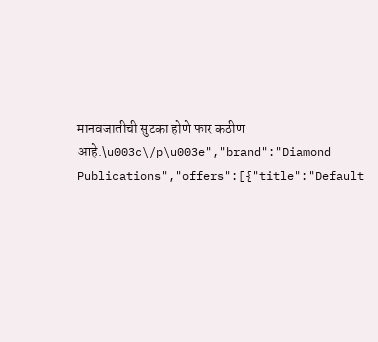मानवजातीची सुटका होणे फार कठीण आहे.\u003c\/p\u003e","brand":"Diamond Publications","offers":[{"title":"Default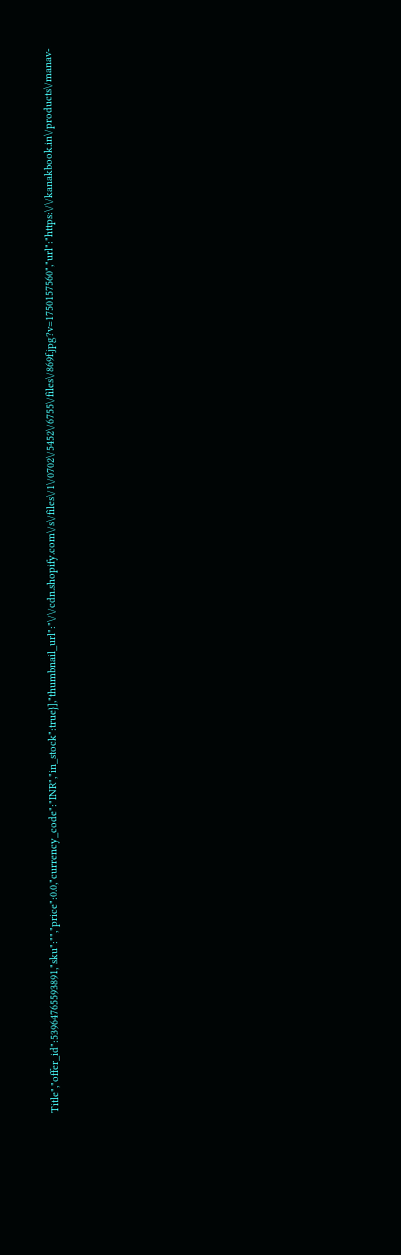Title","offer_id":53964765593891,"sku":"","price":0.0,"currency_code":"INR","in_stock":true}],"thumbnail_url":"\/\/cdn.shopify.com\/s\/files\/1\/0702\/5452\/6755\/files\/869f.jpg?v=1750157560","url":"https:\/\/kanakbook.in\/products\/manav-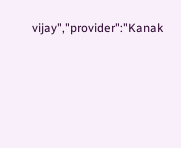vijay","provider":"Kanak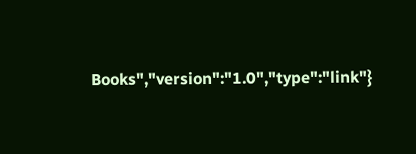Books","version":"1.0","type":"link"}